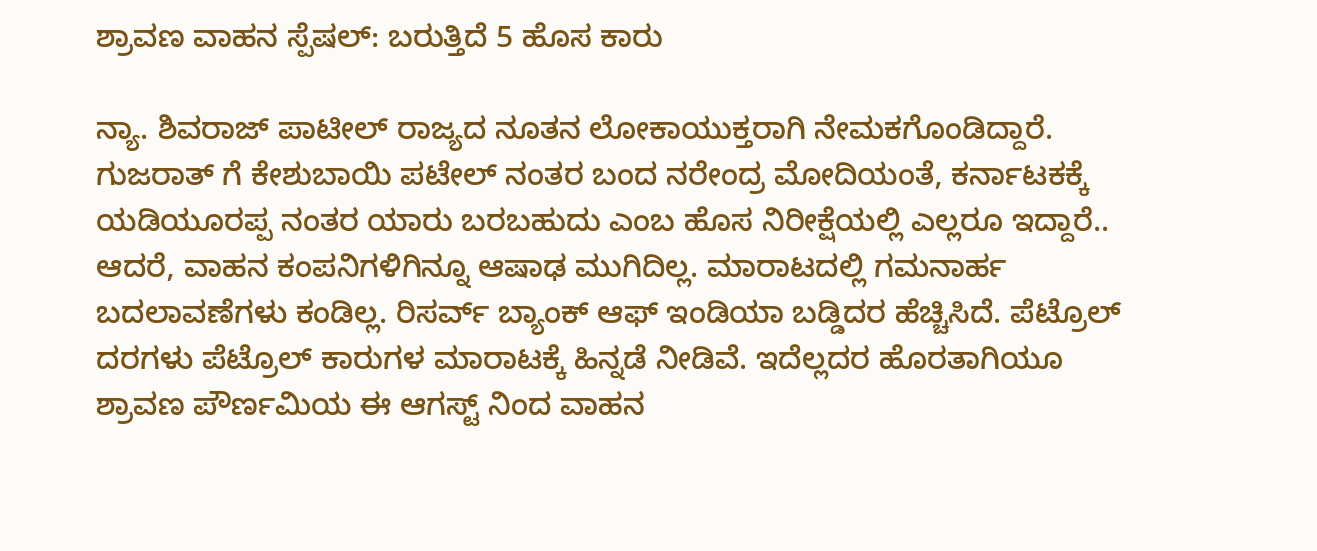ಶ್ರಾವಣ ವಾಹನ ಸ್ಪೆಷಲ್: ಬರುತ್ತಿದೆ 5 ಹೊಸ ಕಾರು

ನ್ಯಾ. ಶಿವರಾಜ್ ಪಾಟೀಲ್ ರಾಜ್ಯದ ನೂತನ ಲೋಕಾಯುಕ್ತರಾಗಿ ನೇಮಕಗೊಂಡಿದ್ದಾರೆ. ಗುಜರಾತ್ ಗೆ ಕೇಶುಬಾಯಿ ಪಟೇಲ್ ನಂತರ ಬಂದ ನರೇಂದ್ರ ಮೋದಿಯಂತೆ, ಕರ್ನಾಟಕಕ್ಕೆ ಯಡಿಯೂರಪ್ಪ ನಂತರ ಯಾರು ಬರಬಹುದು ಎಂಬ ಹೊಸ ನಿರೀಕ್ಷೆಯಲ್ಲಿ ಎಲ್ಲರೂ ಇದ್ದಾರೆ..
ಆದರೆ, ವಾಹನ ಕಂಪನಿಗಳಿಗಿನ್ನೂ ಆಷಾಢ ಮುಗಿದಿಲ್ಲ. ಮಾರಾಟದಲ್ಲಿ ಗಮನಾರ್ಹ ಬದಲಾವಣೆಗಳು ಕಂಡಿಲ್ಲ. ರಿಸರ್ವ್ ಬ್ಯಾಂಕ್ ಆಫ್ ಇಂಡಿಯಾ ಬಡ್ಡಿದರ ಹೆಚ್ಚಿಸಿದೆ. ಪೆಟ್ರೊಲ್ ದರಗಳು ಪೆಟ್ರೊಲ್ ಕಾರುಗಳ ಮಾರಾಟಕ್ಕೆ ಹಿನ್ನಡೆ ನೀಡಿವೆ. ಇದೆಲ್ಲದರ ಹೊರತಾಗಿಯೂ ಶ್ರಾವಣ ಪೌರ್ಣಮಿಯ ಈ ಆಗಸ್ಟ್ ನಿಂದ ವಾಹನ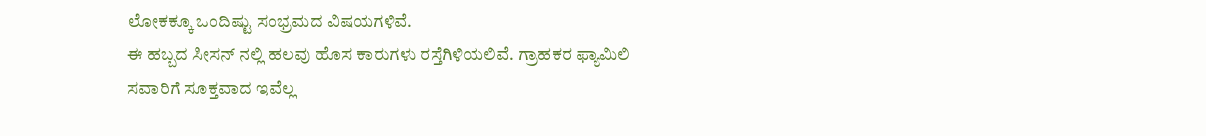ಲೋಕಕ್ಕೂ ಒಂದಿಷ್ಟು ಸಂಭ್ರಮದ ವಿಷಯಗಳಿವೆ.
ಈ ಹಬ್ಬದ ಸೀಸನ್ ನಲ್ಲಿ ಹಲವು ಹೊಸ ಕಾರುಗಳು ರಸ್ತೆಗಿಳಿಯಲಿವೆ. ಗ್ರಾಹಕರ ಫ್ಯಾಮಿಲಿ ಸವಾರಿಗೆ ಸೂಕ್ತವಾದ ಇವೆಲ್ಲ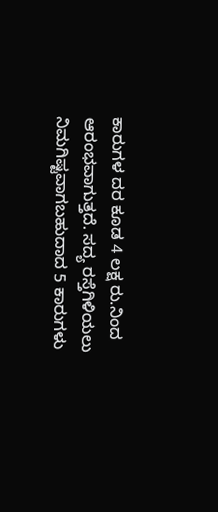ಕಾರುಗಳ ದರ ಕೂಡ 4 ಲಕ್ಷ ರು.ನಿಂದ ಆರಂಭವಾಗುತ್ತದೆ. ಸದ್ಯ ರಸ್ತೆಗಿಳಿಯಲು ನಿಮಗಿಷ್ಟವಾಗಬಹುದಾದ 5 ಕಾರುಗಳು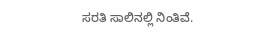ಸರತಿ ಸಾಲಿನಲ್ಲಿ ನಿಂತಿವೆ.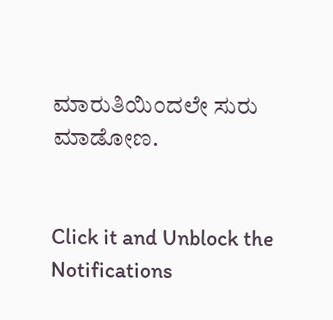ಮಾರುತಿಯಿಂದಲೇ ಸುರು ಮಾಡೋಣ.


Click it and Unblock the Notifications